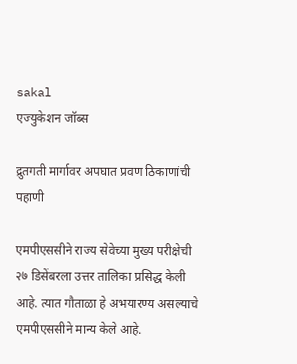sakal
एज्युकेशन जॉब्स

द्रुतगती मार्गावर अपघात प्रवण ठिकाणांची पहाणी

एमपीएससीने राज्य सेवेच्या मुख्य परीक्षेची २७ डिसेंबरला उत्तर तालिका प्रसिद्ध केली आहे. त्यात गौताळा हे अभयारण्य असल्याचे एमपीएससीने मान्य केले आहे.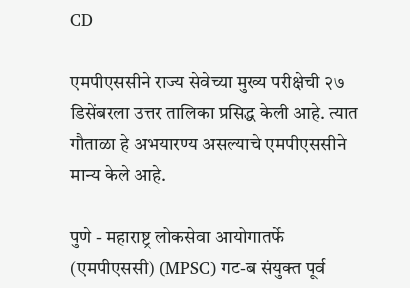CD

एमपीएससीने राज्य सेवेच्या मुख्य परीक्षेची २७ डिसेंबरला उत्तर तालिका प्रसिद्ध केली आहे. त्यात गौताळा हे अभयारण्य असल्याचे एमपीएससीने मान्य केले आहे.

पुणे - महाराष्ट्र लोकसेवा आयोगातर्फे (एमपीएससी) (MPSC) गट-ब संयुक्त पूर्व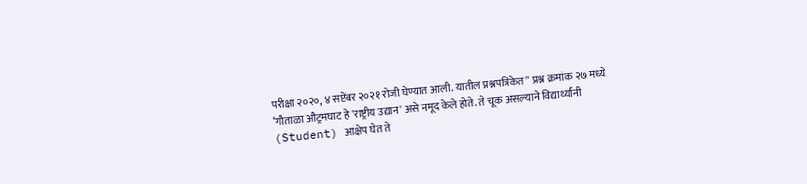परीक्षा २०२०, ४ सप्टेंबर २०२१ रोजी घेण्यात आली. यातील प्रश्नपत्रिकेत'' प्रश्न क्रमांक २७ मध्ये ‘गौताळा औट्रमघाट हे 'राष्ट्रीय उद्यान' असे नमूद केले होते. ते चूक असल्याने विद्यार्थ्यांनी (Student) आक्षेप घेत ते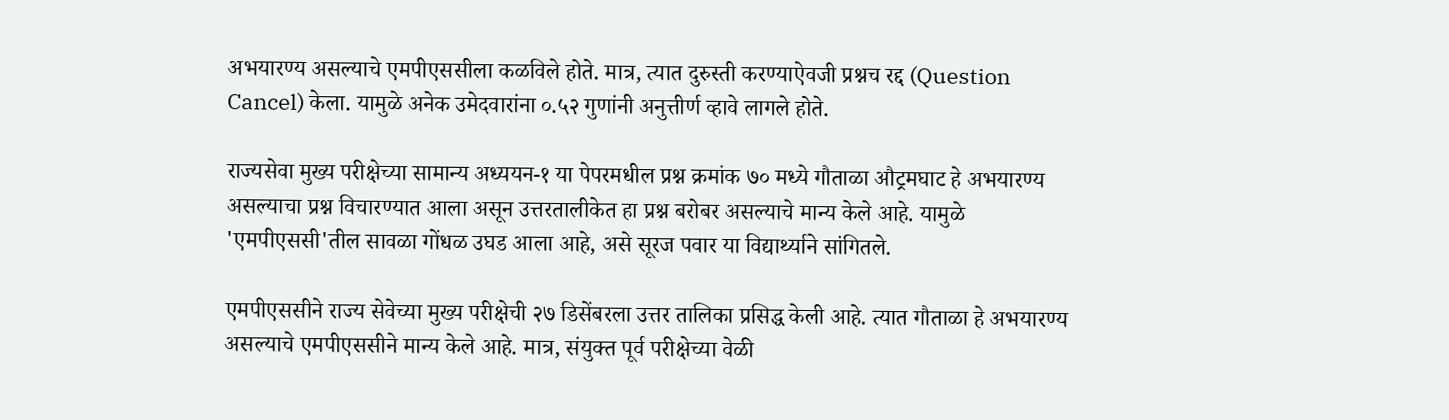अभयारण्य असल्याचे एमपीएससीला कळविले होते. मात्र, त्यात दुरुस्ती करण्याऐवजी प्रश्नच रद्द (Question Cancel) केला. यामुळे अनेक उमेदवारांना ०.५२ गुणांनी अनुत्तीर्ण व्हावे लागले होते.

राज्यसेवा मुख्य परीक्षेच्या सामान्य अध्ययन-१ या पेपरमधील प्रश्न क्रमांक ७० मध्ये गौताळा औट्रमघाट हे अभयारण्य असल्याचा प्रश्न विचारण्यात आला असून उत्तरतालीकेत हा प्रश्न बरोबर असल्याचे मान्य केले आहे. यामुळे 'एमपीएससी'तील सावळा गोंधळ उघड आला आहे, असे सूरज पवार या विद्यार्थ्याने सांगितले.

एमपीएससीने राज्य सेवेच्या मुख्य परीक्षेची २७ डिसेंबरला उत्तर तालिका प्रसिद्ध केली आहे. त्यात गौताळा हे अभयारण्य असल्याचे एमपीएससीने मान्य केले आहे. मात्र, संयुक्त पूर्व परीक्षेच्या वेळी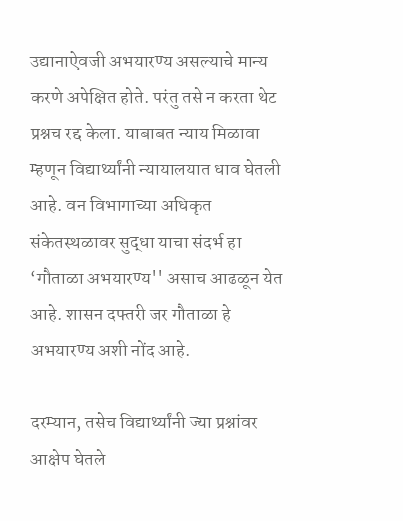उद्यानाऐवजी अभयारण्य असल्याचे मान्य करणे अपेक्षित होते. परंतु तसे न करता थेट प्रश्नच रद्द केला. याबाबत न्याय मिळावा म्हणून विद्यार्थ्यांनी न्यायालयात धाव घेतली आहे. वन विभागाच्या अधिकृत संकेतस्थळावर सुद्धा याचा संदर्भ हा ‘गौताळा अभयारण्य'' असाच आढळून येत आहे. शासन दफ्तरी जर गौताळा हे अभयारण्य अशी नोंद आहे.

दरम्यान, तसेच विद्यार्थ्यांनी ज्या प्रश्नांवर आक्षेप घेतले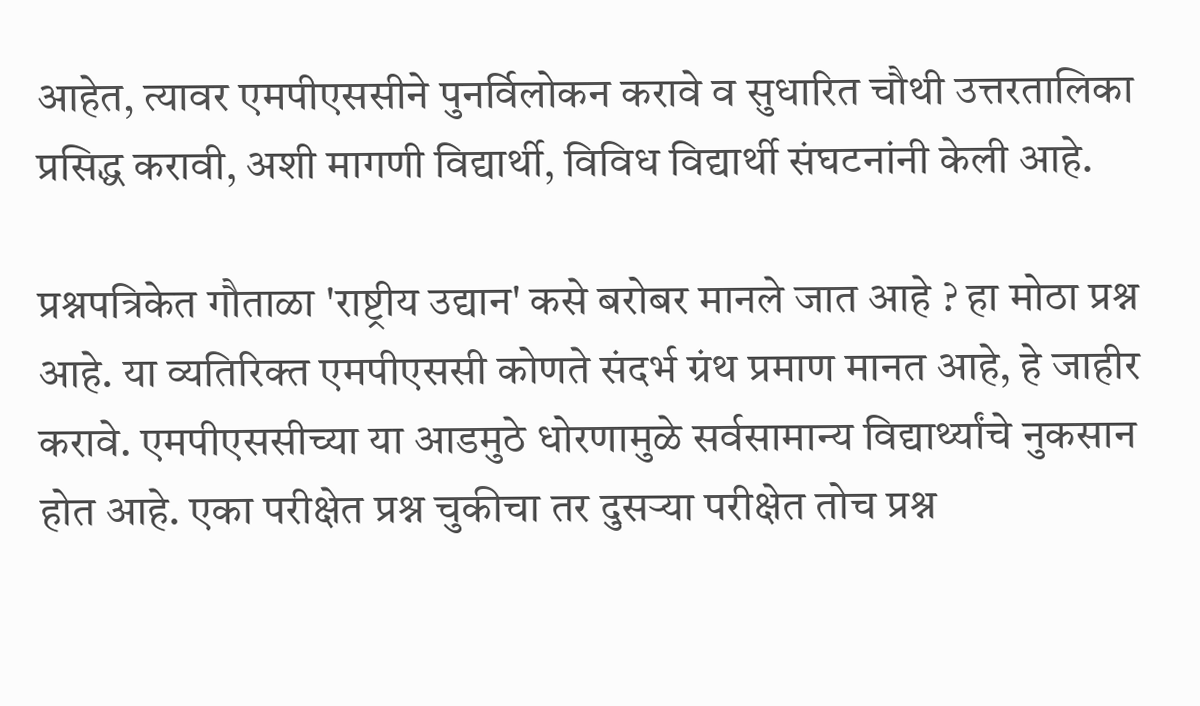आहेत, त्यावर एमपीएससीने पुनर्विलोकन करावे व सुधारित चौथी उत्तरतालिका प्रसिद्ध करावी, अशी मागणी विद्यार्थी, विविध विद्यार्थी संघटनांनी केली आहे.

प्रश्नपत्रिकेत गौताळा 'राष्ट्रीय उद्यान' कसे बरोबर मानले जात आहे ? हा मोठा प्रश्न आहे. या व्यतिरिक्त एमपीएससी कोणते संदर्भ ग्रंथ प्रमाण मानत आहे, हे जाहीर करावे. एमपीएससीच्या या आडमुठे धोरणामुळे सर्वसामान्य विद्यार्थ्यांचे नुकसान होत आहे. एका परीक्षेत प्रश्न चुकीचा तर दुसऱ्या परीक्षेत तोच प्रश्न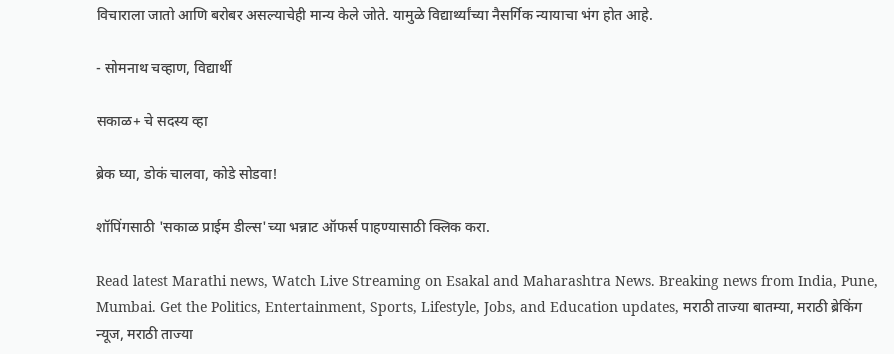विचाराला जातो आणि बरोबर असल्याचेही मान्य केले जोते. यामुळे विद्यार्थ्यांच्या नैसर्गिक न्यायाचा भंग होत आहे.

- सोमनाथ चव्हाण, विद्यार्थी

सकाळ+ चे सदस्य व्हा

ब्रेक घ्या, डोकं चालवा, कोडे सोडवा!

शॉपिंगसाठी 'सकाळ प्राईम डील्स'च्या भन्नाट ऑफर्स पाहण्यासाठी क्लिक करा.

Read latest Marathi news, Watch Live Streaming on Esakal and Maharashtra News. Breaking news from India, Pune, Mumbai. Get the Politics, Entertainment, Sports, Lifestyle, Jobs, and Education updates, मराठी ताज्या बातम्या, मराठी ब्रेकिंग न्यूज, मराठी ताज्या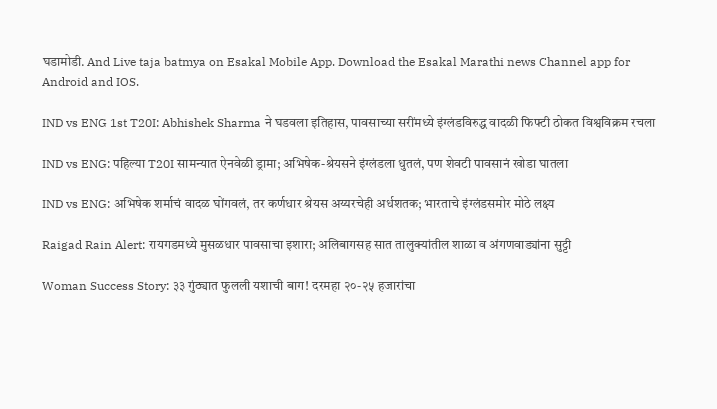घडामोडी. And Live taja batmya on Esakal Mobile App. Download the Esakal Marathi news Channel app for Android and IOS.

IND vs ENG 1st T20I: Abhishek Sharma ने घडवला इतिहास, पावसाच्या सरींमध्ये इंग्लंडविरुद्ध वादळी फिफ्टी ठोकत विश्वविक्रम रचला

IND vs ENG: पहिल्या T20I सामन्यात ऐनवेळी ड्रामा; अभिषेक-श्रेयसने इंग्लंडला धुतलं, पण शेवटी पावसानं खोडा घातला

IND vs ENG: अभिषेक शर्माचं वादळ घोंगवलं, तर कर्णधार श्रेयस अय्यरचेही अर्धशतक; भारताचे इंग्लंडसमोर मोठे लक्ष्य

Raigad Rain Alert: रायगडमध्ये मुसळधार पावसाचा इशारा; अलिबागसह सात तालुक्यांतील शाळा व अंगणवाड्यांना सुट्टी

Woman Success Story: ३३ गुंठ्यात फुलली यशाची बाग! दरमहा २०-२५ हजारांचा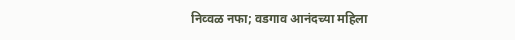निव्वळ नफा; वडगाव आनंदच्या महिला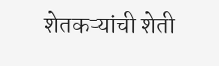शेतकऱ्यांची शेती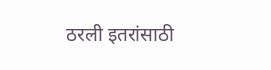ठरली इतरांसाठी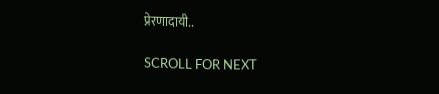प्रेरणादायी..

SCROLL FOR NEXT